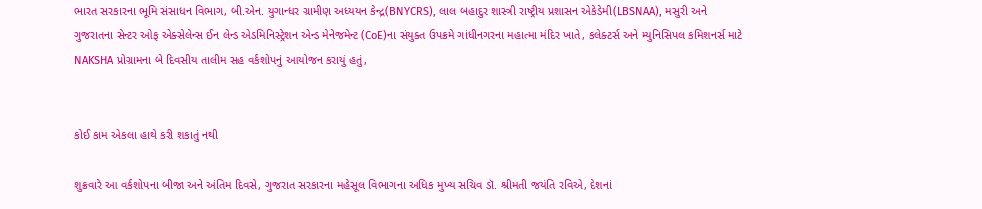ભારત સરકારના ભૂમિ સંસાધન વિભાગ, બી.એન. યુગાન્ધર ગ્રામીણ અધ્યયન કેન્દ્ર(BNYCRS), લાલ બહાદુર શાસ્ત્રી રાષ્ટ્રીય પ્રશાસન એકેડેમી(LBSNAA), મસુરી અને ગુજરાતના સેન્ટર ઓફ એક્સેલેન્સ ઈન લેન્ડ એડમિનિસ્ટ્રેશન એન્ડ મેનેજમેન્ટ (CoE)ના સંયુક્ત ઉપક્રમે ગાંધીનગરના મહાત્મા મંદિર ખાતે, કલેક્ટર્સ અને મ્યુનિસિપલ કમિશનર્સ માટે NAKSHA પ્રોગ્રામના બે દિવસીય તાલીમ સહ વર્કશોપનું આયોજન કરાયું હતું,


કોઈ કામ એકલા હાથે કરી શકાતું નથી

શુક્રવારે આ વર્કશોપના બીજા અને અંતિમ દિવસે, ગુજરાત સરકારના મહેસૂલ વિભાગના અધિક મુખ્ય સચિવ ડૉ. શ્રીમતી જયંતિ રવિએ, દેશનાં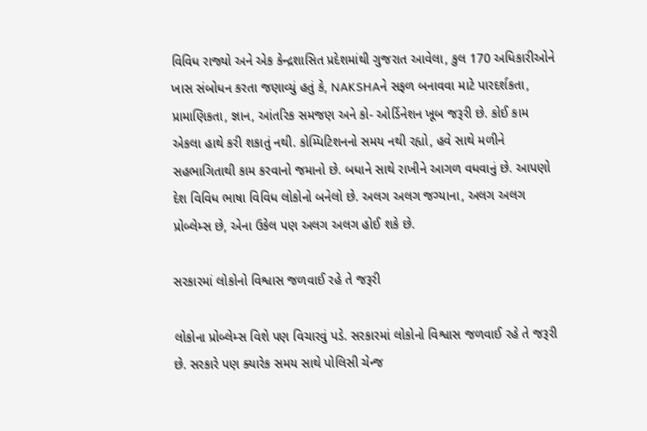વિવિધ રાજ્યો અને એક કેન્દ્રશાસિત પ્રદેશમાંથી ગુજરાત આવેલા, કુલ 170 અધિકારીઓને ખાસ સંબોધન કરતા જણાવ્યું હતું કે, NAKSHAને સફળ બનાવવા માટે પારદર્શકતા, પ્રામાણિકતા, જ્ઞાન, આંતરિક સમજણ અને કો- ઓર્ડિનેશન ખૂબ જરૂરી છે. કોઈ કામ એકલા હાથે કરી શકાતું નથી. કોમ્પિટિશનનો સમય નથી રહ્યો, હવે સાથે મળીને સહભાગિતાથી કામ કરવાનો જમાનો છે. બધાને સાથે રાખીને આગળ વધવાનું છે. આપણો દેશ વિવિધ ભાષા વિવિધ લોકોનો બનેલો છે. અલગ અલગ જગ્યાના, અલગ અલગ પ્રોબ્લેમ્સ છે, એના ઉકેલ પણ અલગ અલગ હોઈ શકે છે.

સરકારમાં લોકોનો વિશ્વાસ જળવાઈ રહે તે જરૂરી

લોકોના પ્રોબ્લેમ્સ વિશે પણ વિચારવું પડે. સરકારમાં લોકોનો વિશ્વાસ જળવાઈ રહે તે જરૂરી છે. સરકારે પણ ક્યારેક સમય સાથે પોલિસી ચેન્જ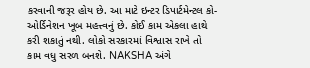કરવાની જરૂર હોય છે. આ માટે ઇન્ટર ડિપાર્ટમેન્ટલ કો-ઓર્ડિનેશન ખૂબ મહત્ત્વનું છે. કોઈ કામ એકલા હાથે કરી શકાતું નથી. લોકો સરકારમાં વિશ્વાસ રાખે તો કામ વધુ સરળ બનશે. NAKSHA અંગે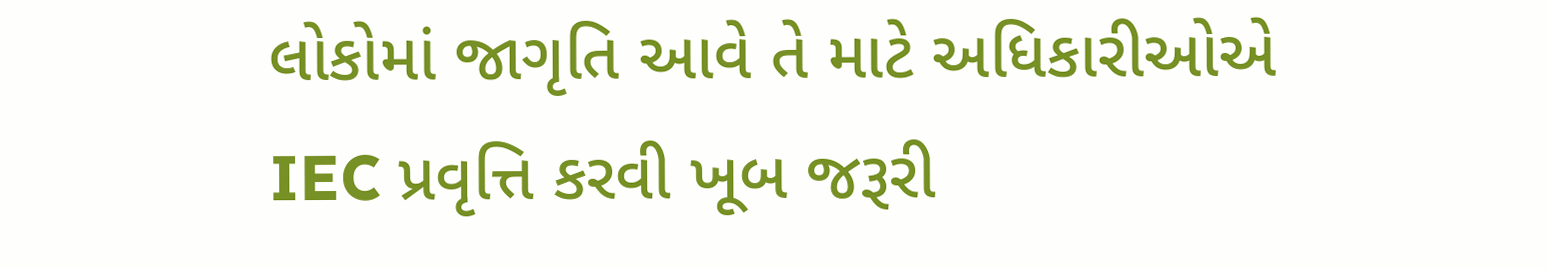લોકોમાં જાગૃતિ આવે તે માટે અધિકારીઓએ IEC પ્રવૃત્તિ કરવી ખૂબ જરૂરી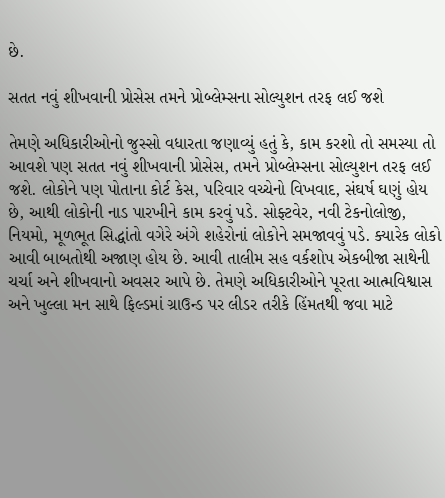છે.

સતત નવું શીખવાની પ્રોસેસ તમને પ્રોબ્લેમ્સના સોલ્યુશન તરફ લઈ જશે

તેમણે અધિકારીઓનો જુસ્સો વધારતા જણાવ્યું હતું કે, કામ કરશો તો સમસ્યા તો આવશે પણ સતત નવું શીખવાની પ્રોસેસ, તમને પ્રોબ્લેમ્સના સોલ્યુશન તરફ લઈ જશે. લોકોને પણ પોતાના કોર્ટ કેસ, પરિવાર વચ્ચેનો વિખવાદ, સંઘર્ષ ઘણું હોય છે, આથી લોકોની નાડ પારખીને કામ કરવું પડે. સોફ્ટવેર, નવી ટેકનોલોજી, નિયમો, મૂળભૂત સિદ્ધાંતો વગેરે અંગે શહેરોનાં લોકોને સમજાવવું પડે. ક્યારેક લોકો આવી બાબતોથી અજાણ હોય છે. આવી તાલીમ સહ વર્કશોપ એકબીજા સાથેની ચર્ચા અને શીખવાનો અવસર આપે છે. તેમણે અધિકારીઓને પૂરતા આત્મવિશ્વાસ અને ખુલ્લા મન સાથે ફિલ્ડમાં ગ્રાઉન્ડ પર લીડર તરીકે હિંમતથી જવા માટે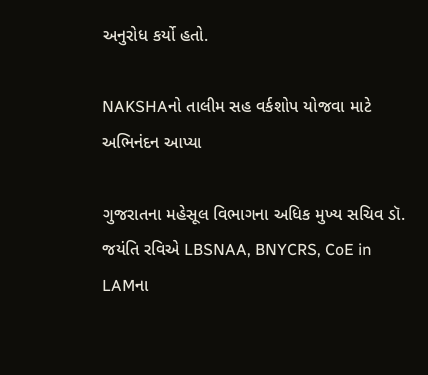અનુરોધ કર્યો હતો.

NAKSHAનો તાલીમ સહ વર્કશોપ યોજવા માટે અભિનંદન આપ્યા

ગુજરાતના મહેસૂલ વિભાગના અધિક મુખ્ય સચિવ ડૉ. જયંતિ રવિએ LBSNAA, BNYCRS, CoE in LAMના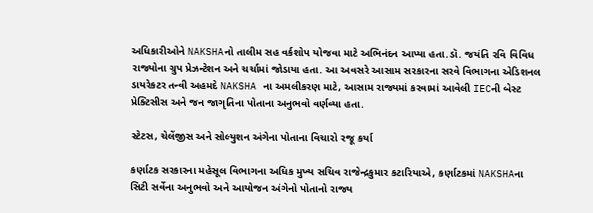અધિકારીઓને NAKSHAનો તાલીમ સહ વર્કશોપ યોજવા માટે અભિનંદન આપ્યા હતા.ડૉ. જયંતિ રવિ વિવિધ રાજ્યોના ગ્રુપ પ્રેઝન્ટેશન અને ચર્ચામાં જોડાયા હતા. આ અવસરે આસામ સરકારના સરવે વિભાગના એડિશનલ ડાયરેકટર તન્વી અહમદે NAKSHA ના અમલીકરણ માટે, આસામ રાજ્યમાં કરવામાં આવેલી IECની બેસ્ટ પ્રેક્ટિસીસ અને જન જાગૃતિના પોતાના અનુભવો વર્ણવ્યા હતા.

સ્ટેટસ, ચેલેંજીસ અને સોલ્યુશન અંગેના પોતાના વિચારો રજૂ કર્યા

કર્ણાટક સરકારના મહેસૂલ વિભાગના અધિક મુખ્ય સચિવ રાજેન્દ્રકુમાર કટારિયાએ, કર્ણાટકમાં NAKSHAના સિટી સર્વેના અનુભવો અને આયોજન અંગેનો પોતાનો રાજ્ય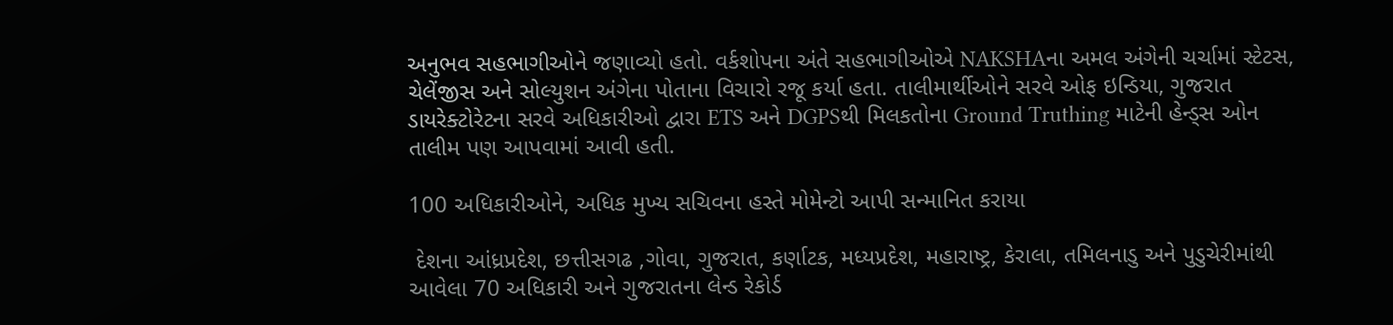અનુભવ સહભાગીઓને જણાવ્યો હતો. વર્કશોપના અંતે સહભાગીઓએ NAKSHAના અમલ અંગેની ચર્ચામાં સ્ટેટસ, ચેલેંજીસ અને સોલ્યુશન અંગેના પોતાના વિચારો રજૂ કર્યા હતા. તાલીમાર્થીઓને સરવે ઓફ ઇન્ડિયા, ગુજરાત ડાયરેક્ટોરેટના સરવે અધિકારીઓ દ્વારા ETS અને DGPSથી મિલકતોના Ground Truthing માટેની હેન્ડ્સ ઓન તાલીમ પણ આપવામાં આવી હતી.

100 અધિકારીઓને, અધિક મુખ્ય સચિવના હસ્તે મોમેન્ટો આપી સન્માનિત કરાયા

 દેશના આંધ્રપ્રદેશ, છત્તીસગઢ ,ગોવા, ગુજરાત, કર્ણાટક, મધ્યપ્રદેશ, મહારાષ્ટ્ર, કેરાલા, તમિલનાડુ અને પુડુચેરીમાંથી આવેલા 70 અધિકારી અને ગુજરાતના લેન્ડ રેકોર્ડ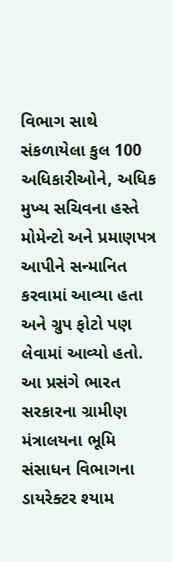વિભાગ સાથે સંકળાયેલા કુલ 100 અધિકારીઓને, અધિક મુખ્ય સચિવના હસ્તે મોમેન્ટો અને પ્રમાણપત્ર આપીને સન્માનિત કરવામાં આવ્યા હતા અને ગ્રુપ ફોટો પણ લેવામાં આવ્યો હતો. આ પ્રસંગે ભારત સરકારના ગ્રામીણ મંત્રાલયના ભૂમિ સંસાધન વિભાગના ડાયરેક્ટર શ્યામ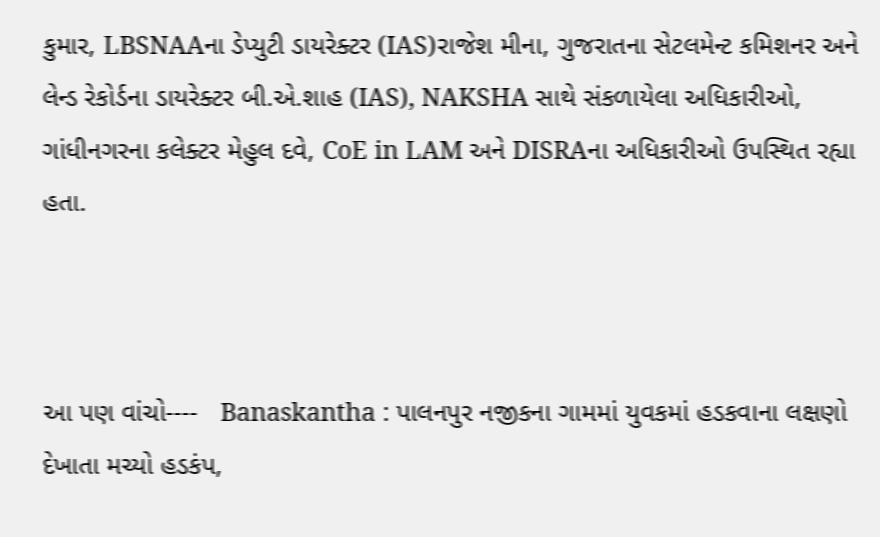કુમાર, LBSNAAના ડેપ્યુટી ડાયરેક્ટર (IAS)રાજેશ મીના, ગુજરાતના સેટલમેન્ટ કમિશનર અને લેન્ડ રેકોર્ડના ડાયરેક્ટર બી.એ.શાહ (IAS), NAKSHA સાથે સંકળાયેલા અધિકારીઓ, ગાંધીનગરના કલેક્ટર મેહુલ દવે, CoE in LAM અને DISRAના અધિકારીઓ ઉપસ્થિત રહ્યા હતા.



આ પણ વાંચો----   Banaskantha : પાલનપુર નજીકના ગામમાં યુવકમાં હડકવાના લક્ષણો દેખાતા મચ્યો હડકંપ,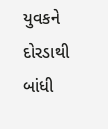યુવકને દોરડાથી બાંધી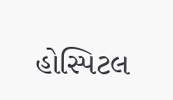હોસ્પિટલ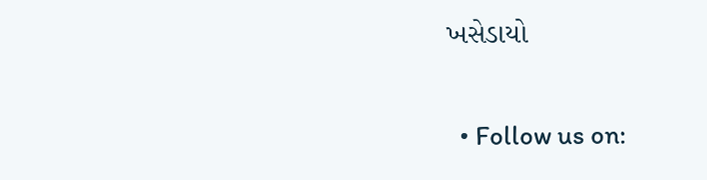ખસેડાયો

  • Follow us on: